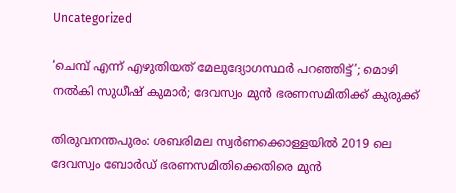Uncategorized

‘ചെമ്പ് എന്ന് എഴുതിയത് മേലുദ്യോഗസ്ഥർ പറഞ്ഞിട്ട്’; മൊഴി നൽകി സുധീഷ് കുമാർ; ദേവസ്വം മുൻ ഭരണസമിതിക്ക് കുരുക്ക്

തിരുവനന്തപുരം: ശബരിമല സ്വര്‍ണക്കൊള്ളയില്‍ 2019 ലെ ദേവസ്വം ബോര്‍ഡ് ഭരണസമിതിക്കെതിരെ മുന്‍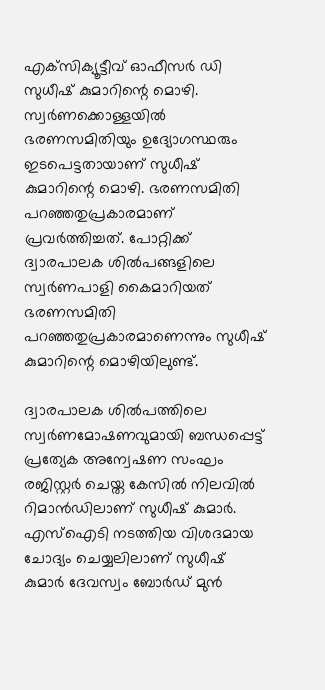എക്‌സിക്യൂട്ടീവ് ഓഫീസര്‍ ഡി സുധീഷ് കുമാറിന്റെ മൊഴി. സ്വര്‍ണക്കൊള്ളയില്‍ ഭരണസമിതിയും ഉദ്യോഗസ്ഥരും ഇടപെട്ടതായാണ് സുധീഷ് കുമാറിന്റെ മൊഴി. ഭരണസമിതി പറഞ്ഞതുപ്രകാരമാണ് പ്രവര്‍ത്തിച്ചത്. പോറ്റിക്ക് ദ്വാരപാലക ശില്‍പങ്ങളിലെ സ്വര്‍ണപാളി കൈമാറിയത് ഭരണസമിതി പറഞ്ഞതുപ്രകാരമാണെന്നും സുധീഷ് കുമാറിന്റെ മൊഴിയിലുണ്ട്.

ദ്വാരപാലക ശില്‍പത്തിലെ സ്വര്‍ണമോഷണവുമായി ബന്ധപ്പെട്ട് പ്രത്യേക അന്വേഷണ സംഘം രജിസ്റ്റര്‍ ചെയ്ത കേസില്‍ നിലവില്‍ റിമാന്‍ഡിലാണ് സുധീഷ് കുമാര്‍. എസ്‌ഐടി നടത്തിയ വിശദമായ ചോദ്യം ചെയ്യലിലാണ് സുധീഷ് കുമാര്‍ ദേവസ്വം ബോര്‍ഡ് മുന്‍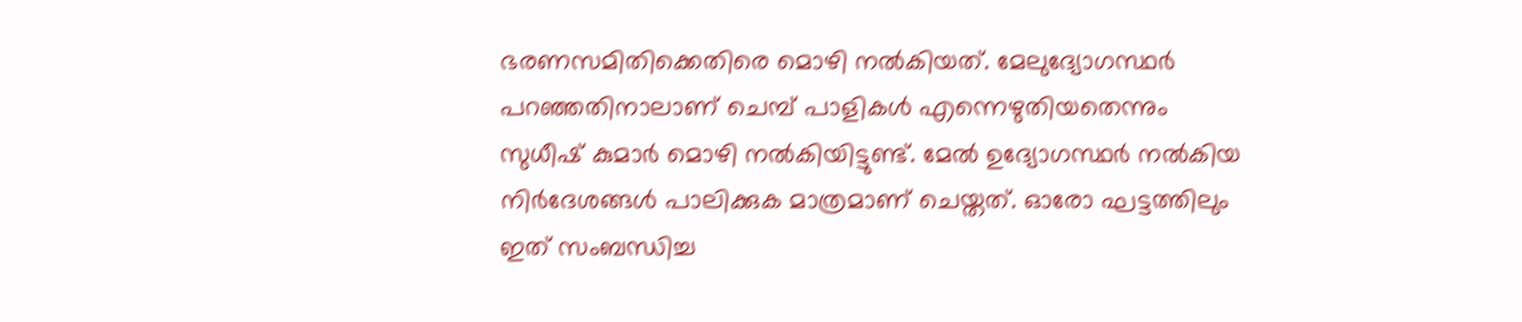ഭരണസമിതിക്കെതിരെ മൊഴി നല്‍കിയത്. മേലുദ്യോഗസ്ഥര്‍ പറഞ്ഞതിനാലാണ് ചെമ്പ് പാളികള്‍ എന്നെഴുതിയതെന്നും സുധീഷ് കുമാര്‍ മൊഴി നല്‍കിയിട്ടുണ്ട്. മേല്‍ ഉദ്യോഗസ്ഥര്‍ നല്‍കിയ നിര്‍ദേശങ്ങള്‍ പാലിക്കുക മാത്രമാണ് ചെയ്തത്. ഓരോ ഘട്ടത്തിലും ഇത് സംബന്ധിച്ച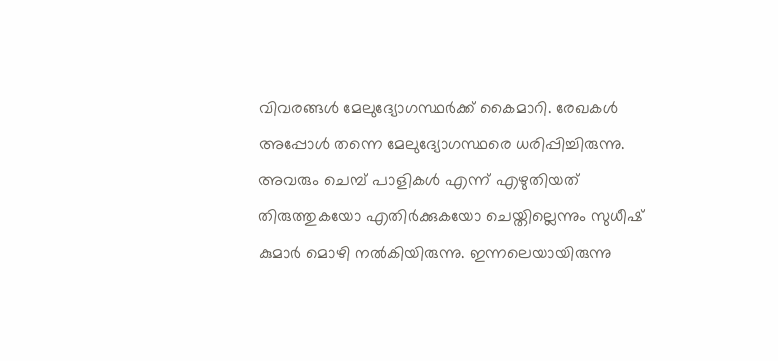വിവരങ്ങള്‍ മേലുദ്യോഗസ്ഥര്‍ക്ക് കൈമാറി. രേഖകള്‍ അപ്പോള്‍ തന്നെ മേലുദ്യോഗസ്ഥരെ ധരിപ്പിച്ചിരുന്നു. അവരും ചെമ്പ് പാളികള്‍ എന്ന് എഴുതിയത് തിരുത്തുകയോ എതിര്‍ക്കുകയോ ചെയ്തില്ലെന്നും സുധീഷ് കുമാര്‍ മൊഴി നൽകിയിരുന്നു. ഇന്നലെയായിരുന്നു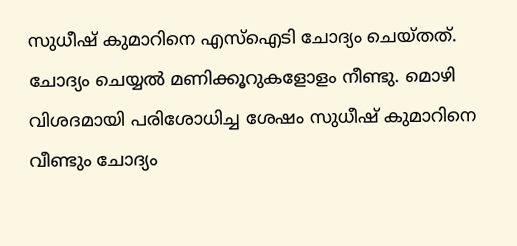സുധീഷ് കുമാറിനെ എസ്‌ഐടി ചോദ്യം ചെയ്തത്. ചോദ്യം ചെയ്യല്‍ മണിക്കൂറുകളോളം നീണ്ടു. മൊഴി വിശദമായി പരിശോധിച്ച ശേഷം സുധീഷ് കുമാറിനെ വീണ്ടും ചോദ്യം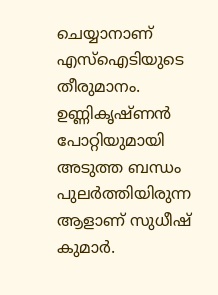ചെയ്യാനാണ് എസ്‌ഐടിയുടെ തീരുമാനം. ഉണ്ണികൃഷ്ണന്‍ പോറ്റിയുമായി അടുത്ത ബന്ധം പുലര്‍ത്തിയിരുന്ന ആളാണ് സുധീഷ് കുമാര്‍.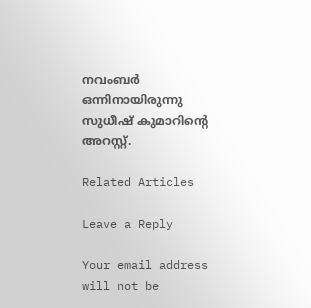നവംബര്‍ ഒന്നിനായിരുന്നു സുധീഷ് കുമാറിന്റെ അറസ്റ്റ്.

Related Articles

Leave a Reply

Your email address will not be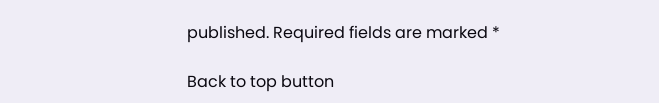published. Required fields are marked *

Back to top button